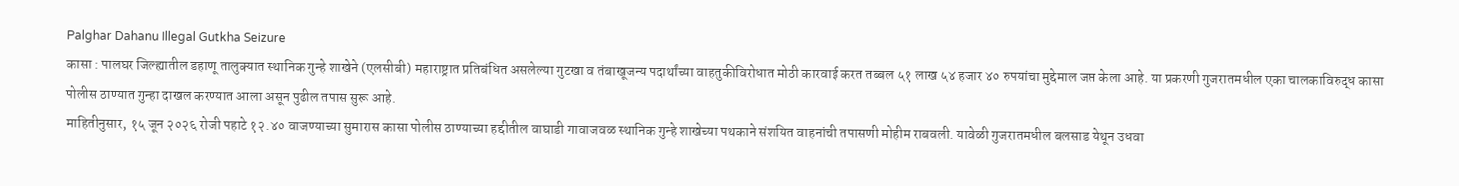Palghar Dahanu Illegal Gutkha Seizure
कासा : पालघर जिल्ह्यातील डहाणू तालुक्यात स्थानिक गुन्हे शाखेने (एलसीबी) महाराष्ट्रात प्रतिबंधित असलेल्या गुटखा व तंबाखूजन्य पदार्थांच्या वाहतुकीविरोधात मोठी कारवाई करत तब्बल ५१ लाख ५४ हजार ४० रुपयांचा मुद्देमाल जप्त केला आहे. या प्रकरणी गुजरातमधील एका चालकाविरुद्ध कासा पोलीस ठाण्यात गुन्हा दाखल करण्यात आला असून पुढील तपास सुरू आहे.
माहितीनुसार, १५ जून २०२६ रोजी पहाटे १२.४० वाजण्याच्या सुमारास कासा पोलीस ठाण्याच्या हद्दीतील वाघाडी गावाजवळ स्थानिक गुन्हे शाखेच्या पथकाने संशयित वाहनांची तपासणी मोहीम राबवली. यावेळी गुजरातमधील बलसाड येथून उधवा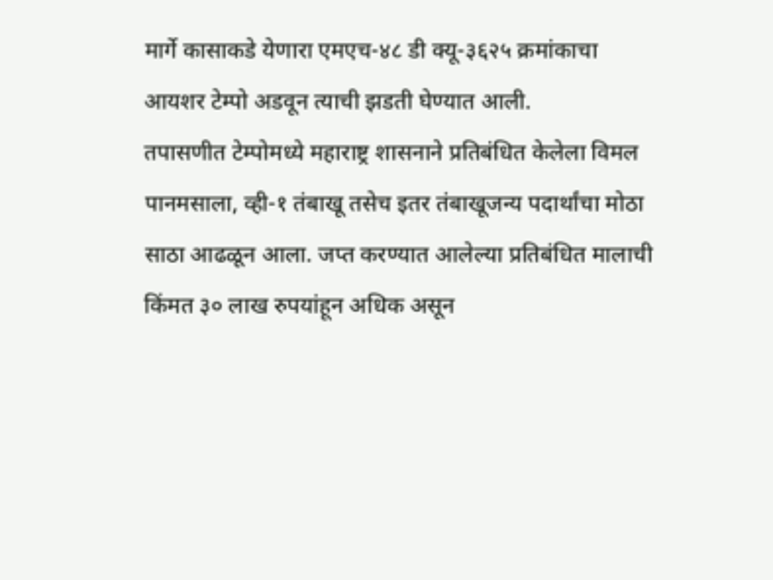मार्गे कासाकडे येणारा एमएच-४८ डी क्यू-३६२५ क्रमांकाचा आयशर टेम्पो अडवून त्याची झडती घेण्यात आली.
तपासणीत टेम्पोमध्ये महाराष्ट्र शासनाने प्रतिबंधित केलेला विमल पानमसाला, व्ही-१ तंबाखू तसेच इतर तंबाखूजन्य पदार्थांचा मोठा साठा आढळून आला. जप्त करण्यात आलेल्या प्रतिबंधित मालाची किंमत ३० लाख रुपयांहून अधिक असून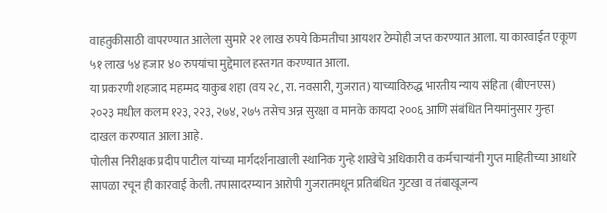वाहतुकीसाठी वापरण्यात आलेला सुमारे २१ लाख रुपये किमतीचा आयशर टेम्पोही जप्त करण्यात आला. या कारवाईत एकूण ५१ लाख ५४ हजार ४० रुपयांचा मुद्देमाल हस्तगत करण्यात आला.
या प्रकरणी शहजाद महम्मद याकुब शहा (वय २८, रा. नवसारी, गुजरात) याच्याविरुद्ध भारतीय न्याय संहिता (बीएनएस) २०२३ मधील कलम १२३, २२३, २७४, २७५ तसेच अन्न सुरक्षा व मानके कायदा २००६ आणि संबंधित नियमांनुसार गुन्हा दाखल करण्यात आला आहे.
पोलीस निरीक्षक प्रदीप पाटील यांच्या मार्गदर्शनाखाली स्थानिक गुन्हे शाखेचे अधिकारी व कर्मचाऱ्यांनी गुप्त माहितीच्या आधारे सापळा रचून ही कारवाई केली. तपासादरम्यान आरोपी गुजरातमधून प्रतिबंधित गुटखा व तंबाखूजन्य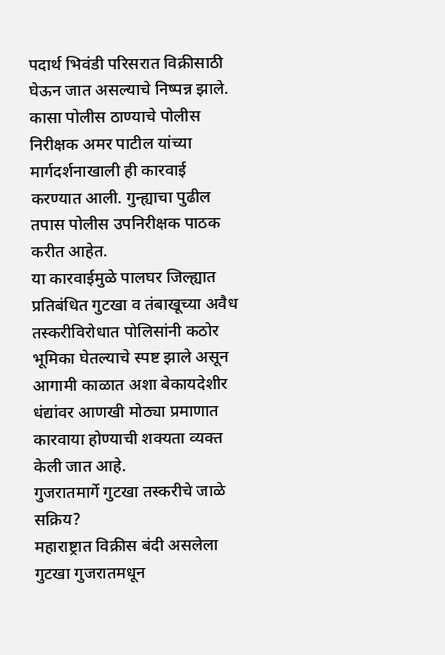पदार्थ भिवंडी परिसरात विक्रीसाठी घेऊन जात असल्याचे निष्पन्न झाले.
कासा पोलीस ठाण्याचे पोलीस निरीक्षक अमर पाटील यांच्या मार्गदर्शनाखाली ही कारवाई करण्यात आली. गुन्ह्याचा पुढील तपास पोलीस उपनिरीक्षक पाठक करीत आहेत.
या कारवाईमुळे पालघर जिल्ह्यात प्रतिबंधित गुटखा व तंबाखूच्या अवैध तस्करीविरोधात पोलिसांनी कठोर भूमिका घेतल्याचे स्पष्ट झाले असून आगामी काळात अशा बेकायदेशीर धंद्यांवर आणखी मोठ्या प्रमाणात कारवाया होण्याची शक्यता व्यक्त केली जात आहे.
गुजरातमार्गे गुटखा तस्करीचे जाळे सक्रिय?
महाराष्ट्रात विक्रीस बंदी असलेला गुटखा गुजरातमधून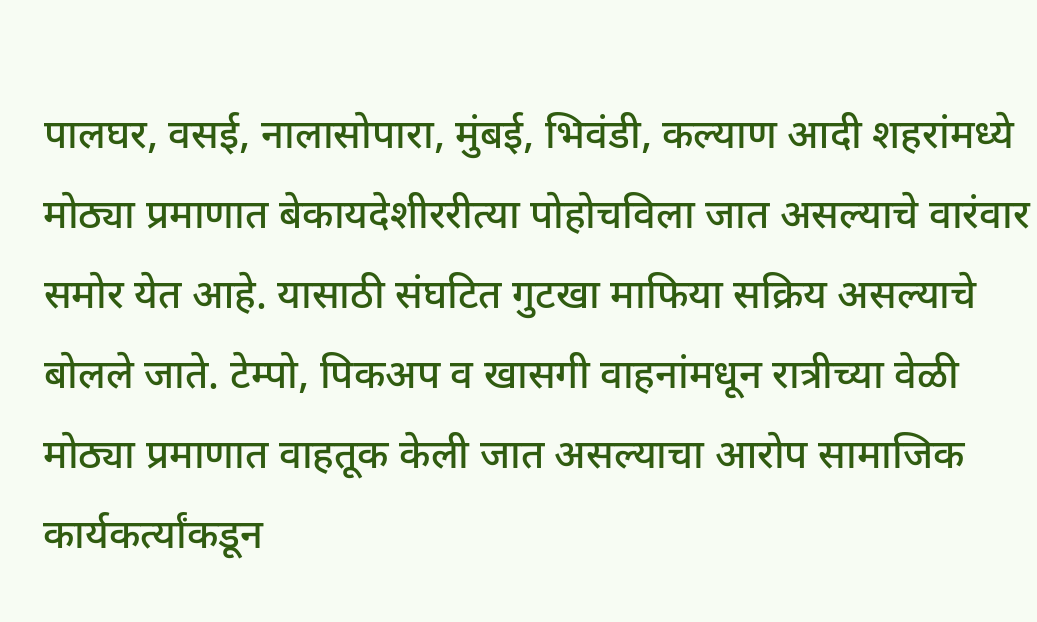पालघर, वसई, नालासोपारा, मुंबई, भिवंडी, कल्याण आदी शहरांमध्ये मोठ्या प्रमाणात बेकायदेशीररीत्या पोहोचविला जात असल्याचे वारंवार समोर येत आहे. यासाठी संघटित गुटखा माफिया सक्रिय असल्याचे बोलले जाते. टेम्पो, पिकअप व खासगी वाहनांमधून रात्रीच्या वेळी मोठ्या प्रमाणात वाहतूक केली जात असल्याचा आरोप सामाजिक कार्यकर्त्यांकडून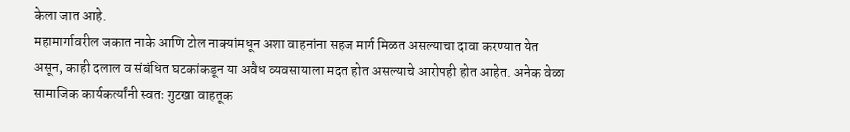केला जात आहे.
महामार्गावरील जकात नाके आणि टोल नाक्यांमधून अशा वाहनांना सहज मार्ग मिळत असल्याचा दावा करण्यात येत असून, काही दलाल व संबंधित घटकांकडून या अवैध व्यवसायाला मदत होत असल्याचे आरोपही होत आहेत. अनेक वेळा सामाजिक कार्यकर्त्यांनी स्वतः गुटखा वाहतूक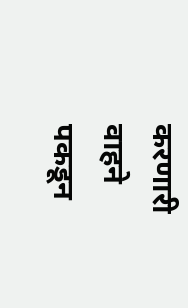करणारी वाहने पकडून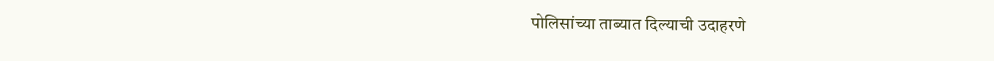पोलिसांच्या ताब्यात दिल्याची उदाहरणे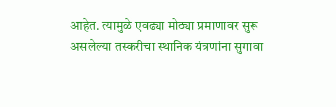आहेत. त्यामुळे एवढ्या मोठ्या प्रमाणावर सुरू असलेल्या तस्करीचा स्थानिक यंत्रणांना सुगावा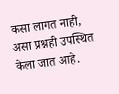कसा लागत नाही, असा प्रश्नही उपस्थित केला जात आहे.